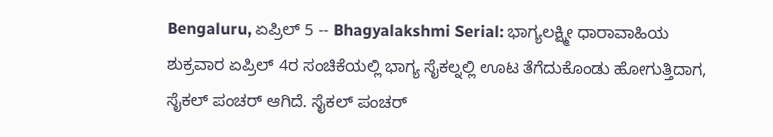Bengaluru, ಏಪ್ರಿಲ್ 5 -- Bhagyalakshmi Serial: ಭಾಗ್ಯಲಕ್ಷ್ಮೀ ಧಾರಾವಾಹಿಯ ಶುಕ್ರವಾರ ಏಪ್ರಿಲ್ 4ರ ಸಂಚಿಕೆಯಲ್ಲಿ ಭಾಗ್ಯ ಸೈಕಲ್ನಲ್ಲಿ ಊಟ ತೆಗೆದುಕೊಂಡು ಹೋಗುತ್ತಿದಾಗ, ಸೈಕಲ್ ಪಂಚರ್ ಆಗಿದೆ. ಸೈಕಲ್ ಪಂಚರ್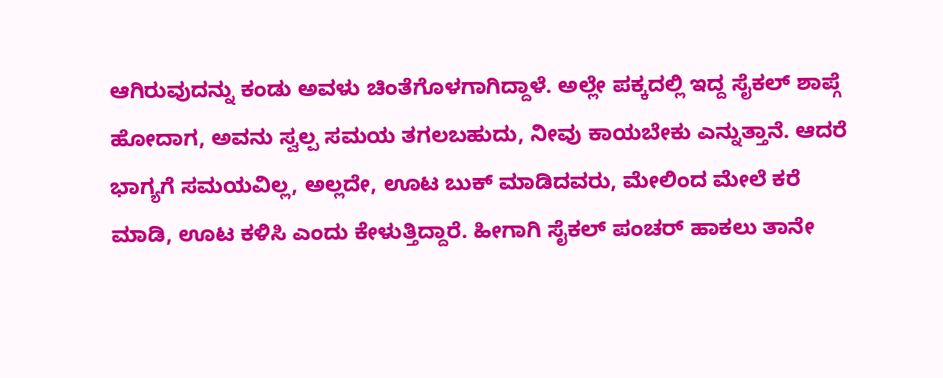ಆಗಿರುವುದನ್ನು ಕಂಡು ಅವಳು ಚಿಂತೆಗೊಳಗಾಗಿದ್ದಾಳೆ. ಅಲ್ಲೇ ಪಕ್ಕದಲ್ಲಿ ಇದ್ದ ಸೈಕಲ್ ಶಾಪ್ಗೆ ಹೋದಾಗ, ಅವನು ಸ್ವಲ್ಪ ಸಮಯ ತಗಲಬಹುದು, ನೀವು ಕಾಯಬೇಕು ಎನ್ನುತ್ತಾನೆ. ಆದರೆ ಭಾಗ್ಯಗೆ ಸಮಯವಿಲ್ಲ, ಅಲ್ಲದೇ, ಊಟ ಬುಕ್ ಮಾಡಿದವರು, ಮೇಲಿಂದ ಮೇಲೆ ಕರೆ ಮಾಡಿ, ಊಟ ಕಳಿಸಿ ಎಂದು ಕೇಳುತ್ತಿದ್ದಾರೆ. ಹೀಗಾಗಿ ಸೈಕಲ್ ಪಂಚರ್ ಹಾಕಲು ತಾನೇ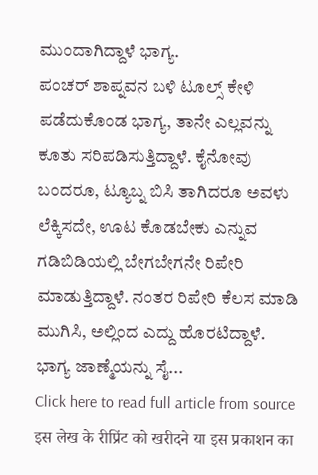ಮುಂದಾಗಿದ್ದಾಳೆ ಭಾಗ್ಯ.
ಪಂಚರ್ ಶಾಪ್ನವನ ಬಳಿ ಟೂಲ್ಸ್ ಕೇಳಿ ಪಡೆದುಕೊಂಡ ಭಾಗ್ಯ, ತಾನೇ ಎಲ್ಲವನ್ನು ಕೂತು ಸರಿಪಡಿಸುತ್ತಿದ್ದಾಳೆ. ಕೈನೋವು ಬಂದರೂ, ಟ್ಯೂಬ್ನ ಬಿಸಿ ತಾಗಿದರೂ ಅವಳು ಲೆಕ್ಕಿಸದೇ, ಊಟ ಕೊಡಬೇಕು ಎನ್ನುವ ಗಡಿಬಿಡಿಯಲ್ಲಿ ಬೇಗಬೇಗನೇ ರಿಪೇರಿ ಮಾಡುತ್ತಿದ್ದಾಳೆ. ನಂತರ ರಿಪೇರಿ ಕೆಲಸ ಮಾಡಿ ಮುಗಿಸಿ, ಅಲ್ಲಿಂದ ಎದ್ದು ಹೊರಟಿದ್ದಾಳೆ. ಭಾಗ್ಯ ಜಾಣ್ಮೆಯನ್ನು ಸೈ...
Click here to read full article from source
इस लेख के रीप्रिंट को खरीदने या इस प्रकाशन का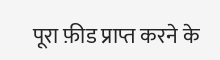पूरा फ़ीड प्राप्त करने के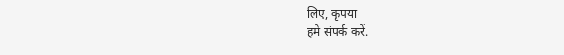लिए, कृपया
हमे संपर्क करें.